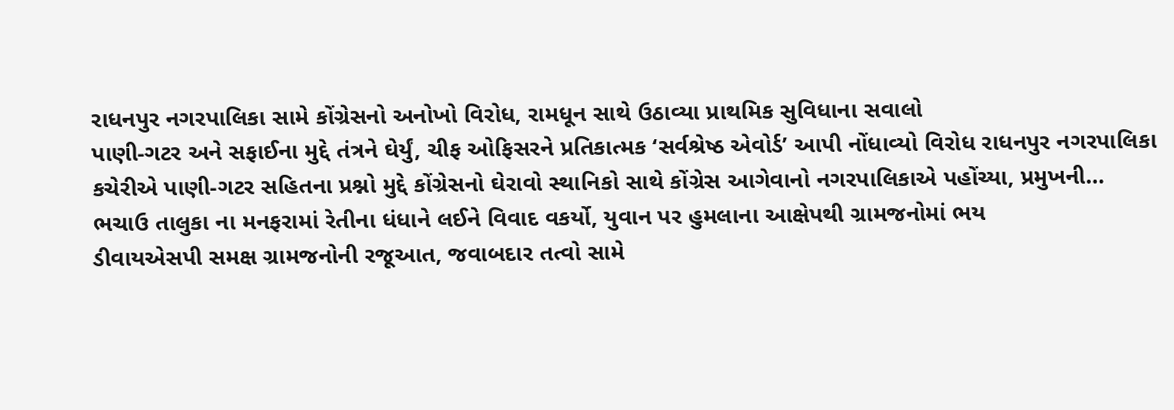રાધનપુર નગરપાલિકા સામે કોંગ્રેસનો અનોખો વિરોધ, રામધૂન સાથે ઉઠાવ્યા પ્રાથમિક સુવિધાના સવાલો
પાણી-ગટર અને સફાઈના મુદ્દે તંત્રને ઘેર્યું, ચીફ ઓફિસરને પ્રતિકાત્મક ‘સર્વશ્રેષ્ઠ એવોર્ડ’ આપી નોંધાવ્યો વિરોધ રાધનપુર નગરપાલિકા કચેરીએ પાણી-ગટર સહિતના પ્રશ્નો મુદ્દે કોંગ્રેસનો ઘેરાવો સ્થાનિકો સાથે કોંગ્રેસ આગેવાનો નગરપાલિકાએ પહોંચ્યા, પ્રમુખની…
ભચાઉ તાલુકા ના મનફરામાં રેતીના ધંધાને લઈને વિવાદ વકર્યો, યુવાન પર હુમલાના આક્ષેપથી ગ્રામજનોમાં ભય
ડીવાયએસપી સમક્ષ ગ્રામજનોની રજૂઆત, જવાબદાર તત્વો સામે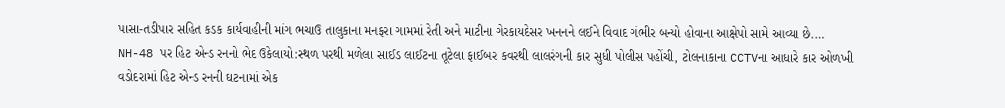પાસા-તડીપાર સહિત કડક કાર્યવાહીની માંગ ભચાઉ તાલુકાના મનફરા ગામમાં રેતી અને માટીના ગેરકાયદેસર ખનનને લઈને વિવાદ ગંભીર બન્યો હોવાના આક્ષેપો સામે આવ્યા છે.…
NH-48 પર હિટ એન્ડ રનનો ભેદ ઉકેલાયો:સ્થળ પરથી મળેલા સાઈડ લાઈટના તૂટેલા ફાઈબર કવરથી લાલરંગની કાર સુધી પોલીસ પહોંચી, ટોલનાકાના CCTVના આધારે કાર ઓળખી
વડોદરામાં હિટ એન્ડ રનની ઘટનામાં એક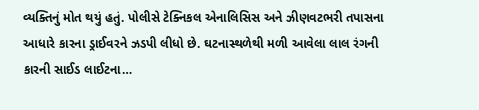વ્યક્તિનું મોત થયું હતું. પોલીસે ટેક્નિકલ એનાલિસિસ અને ઝીણવટભરી તપાસના આધારે કારના ડ્રાઈવરને ઝડપી લીધો છે. ઘટનાસ્થળેથી મળી આવેલા લાલ રંગની કારની સાઈડ લાઈટના…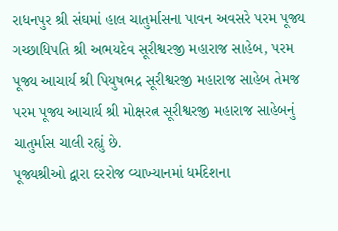રાધનપુર શ્રી સંઘમાં હાલ ચાતુર્માસના પાવન અવસરે પરમ પૂજ્ય ગચ્છાધિપતિ શ્રી અભયદેવ સૂરીશ્વરજી મહારાજ સાહેબ, પરમ પૂજ્ય આચાર્ય શ્રી પિયુષભદ્ર સૂરીશ્વરજી મહારાજ સાહેબ તેમજ પરમ પૂજ્ય આચાર્ય શ્રી મોક્ષરત્ન સૂરીશ્વરજી મહારાજ સાહેબનું ચાતુર્માસ ચાલી રહ્યું છે.
પૂજ્યશ્રીઓ દ્વારા દરરોજ વ્યાખ્યાનમાં ધર્મદેશના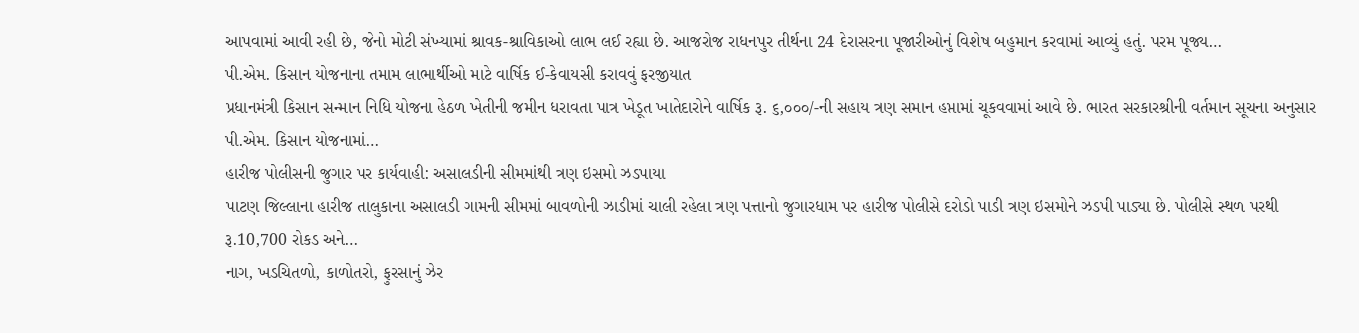આપવામાં આવી રહી છે, જેનો મોટી સંખ્યામાં શ્રાવક-શ્રાવિકાઓ લાભ લઈ રહ્યા છે. આજરોજ રાધનપુર તીર્થના 24 દેરાસરના પૂજારીઓનું વિશેષ બહુમાન કરવામાં આવ્યું હતું. પરમ પૂજ્ય…
પી.એમ. કિસાન યોજનાના તમામ લાભાર્થીઓ માટે વાર્ષિક ઈ-કેવાયસી કરાવવું ફરજીયાત
પ્રધાનમંત્રી કિસાન સન્માન નિધિ યોજના હેઠળ ખેતીની જમીન ધરાવતા પાત્ર ખેડૂત ખાતેદારોને વાર્ષિક રૂ. ૬,૦૦૦/-ની સહાય ત્રણ સમાન હપ્તામાં ચૂકવવામાં આવે છે. ભારત સરકારશ્રીની વર્તમાન સૂચના અનુસાર પી.એમ. કિસાન યોજનામાં…
હારીજ પોલીસની જુગાર પર કાર્યવાહી: અસાલડીની સીમમાંથી ત્રણ ઇસમો ઝડપાયા
પાટણ જિલ્લાના હારીજ તાલુકાના અસાલડી ગામની સીમમાં બાવળોની ઝાડીમાં ચાલી રહેલા ત્રણ પત્તાનો જુગારધામ પર હારીજ પોલીસે દરોડો પાડી ત્રણ ઇસમોને ઝડપી પાડ્યા છે. પોલીસે સ્થળ પરથી રૂ.10,700 રોકડ અને…
નાગ, ખડચિતળો, કાળોતરો, ફુરસાનું ઝેર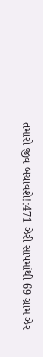તમારો જીવ બચાવશે!:471 ઝેરી સાપમાંથી 69 ગ્રામ ઝેર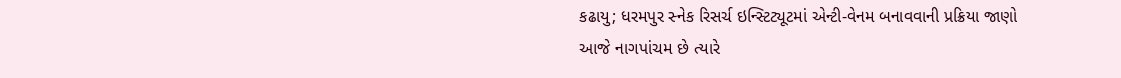કઢાયુ; ધરમપુર સ્નેક રિસર્ચ ઇન્સ્ટિટ્યૂટમાં એન્ટી-વેનમ બનાવવાની પ્રક્રિયા જાણો
આજે નાગપાંચમ છે ત્યારે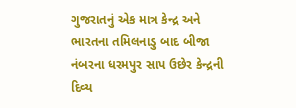ગુજરાતનું એક માત્ર કેન્દ્ર અને ભારતના તમિલનાડુ બાદ બીજા નંબરના ધરમપુર સાપ ઉછેર કેન્દ્રની દિવ્ય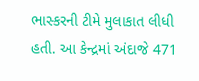ભાસ્કરની ટીમે મુલાકાત લીધી હતી. આ કેન્દ્રમાં અંદાજે 471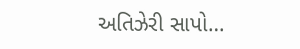અતિઝેરી સાપો…